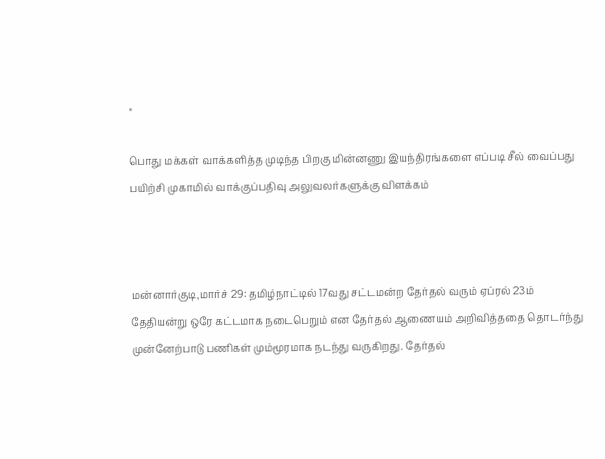×

பொது மக்கள் வாக்களித்த முடிந்த பிறகு மின்னணு இயந்திரங்களை எப்படி சீல் வைப்பது பயிற்சி முகாமில் வாக்குப்பதிவு அலுவலர்களுக்கு விளக்கம்



மன்னார்குடி,மார்ச் 29: தமிழ்நாட்டில் 17வது சட்டமன்ற தேர்தல் வரும் ஏப்ரல் 23ம் தேதியன்று ஒரே கட்டமாக நடைபெறும் என தேர்தல் ஆணையம் அறிவித்ததை தொடர்ந்து முன்னேற்பாடு பணிகள் மும்மூரமாக நடந்து வருகிறது. தேர்தல்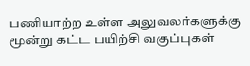பணியாற்ற உள்ள அலுவலர்களுக்கு மூன்று கட்ட பயிற்சி வகுப்புகள்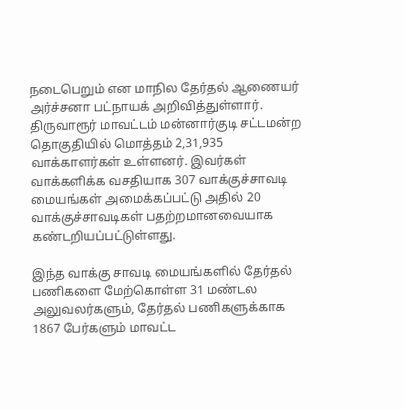நடைபெறும் என மாநில தேர்தல் ஆணையர் அர்ச்சனா பட்நாயக் அறிவித்துள்ளார். திருவாரூர் மாவட்டம் மன்னார்குடி சட்டமன்ற தொகுதியில் மொத்தம் 2,31,935 வாக்காளர்கள் உள்ளனர். இவர்கள் வாக்களிக்க வசதியாக 307 வாக்குச்சாவடி மையங்கள் அமைக்கப்பட்டு அதில் 20 வாக்குச்சாவடிகள் பதற்றமானவையாக கண்டறியப்பட்டுள்ளது.

இந்த வாக்கு சாவடி மையங்களில் தேர்தல் பணிகளை மேற்கொள்ள 31 மண்டல அலுவலர்களும், தேர்தல் பணிகளுக்காக 1867 பேர்களும் மாவட்ட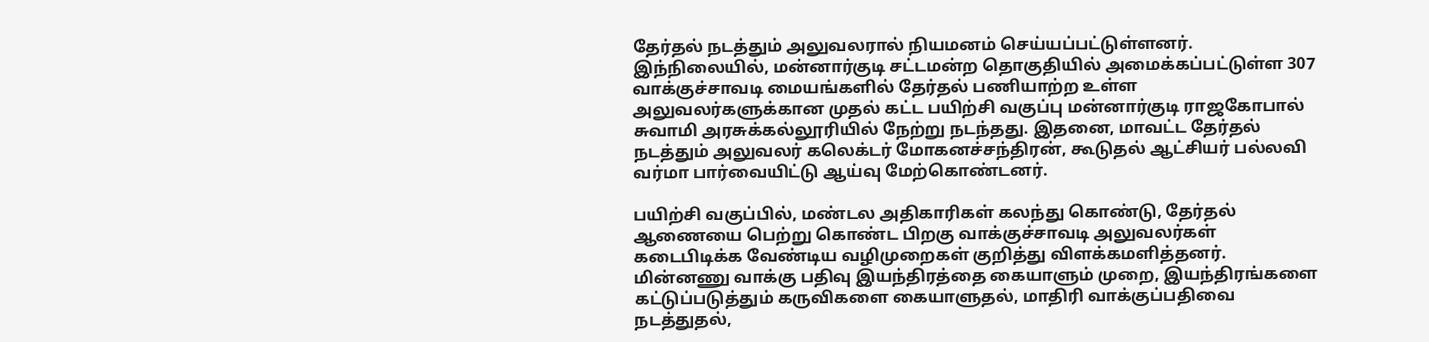தேர்தல் நடத்தும் அலுவலரால் நியமனம் செய்யப்பட்டுள்ளனர். இந்நிலையில், மன்னார்குடி சட்டமன்ற தொகுதியில் அமைக்கப்பட்டுள்ள 307 வாக்குச்சாவடி மையங்களில் தேர்தல் பணியாற்ற உள்ள அலுவலர்களுக்கான முதல் கட்ட பயிற்சி வகுப்பு மன்னார்குடி ராஜகோபால் சுவாமி அரசுக்கல்லூரியில் நேற்று நடந்தது. இதனை, மாவட்ட தேர்தல் நடத்தும் அலுவலர் கலெக்டர் மோகனச்சந்திரன், கூடுதல் ஆட்சியர் பல்லவி வர்மா பார்வையிட்டு ஆய்வு மேற்கொண்டனர்.

பயிற்சி வகுப்பில், மண்டல அதிகாரிகள் கலந்து கொண்டு, தேர்தல் ஆணையை பெற்று கொண்ட பிறகு வாக்குச்சாவடி அலுவலர்கள் கடைபிடிக்க வேண்டிய வழிமுறைகள் குறித்து விளக்கமளித்தனர். மின்னணு வாக்கு பதிவு இயந்திரத்தை கையாளும் முறை, இயந்திரங்களை கட்டுப்படுத்தும் கருவிகளை கையாளுதல், மாதிரி வாக்குப்பதிவை நடத்துதல்,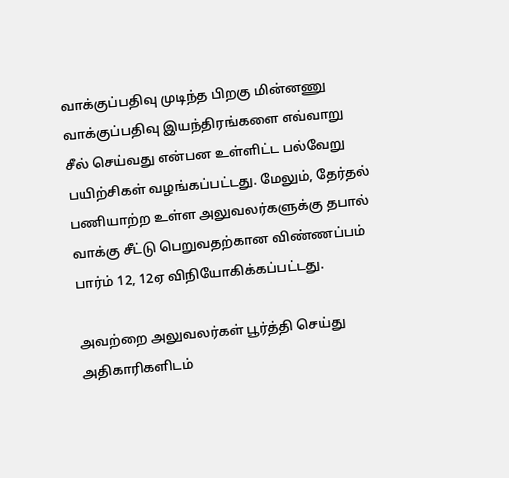வாக்குப்பதிவு முடிந்த பிறகு மின்னணு வாக்குப்பதிவு இயந்திரங்களை எவ்வாறு சீல் செய்வது என்பன உள்ளிட்ட பல்வேறு பயிற்சிகள் வழங்கப்பட்டது. மேலும், தேர்தல் பணியாற்ற உள்ள அலுவலர்களுக்கு தபால் வாக்கு சீட்டு பெறுவதற்கான விண்ணப்பம் பார்ம் 12, 12ஏ விநியோகிக்கப்பட்டது.

அவற்றை அலுவலர்கள் பூர்த்தி செய்து அதிகாரிகளிடம்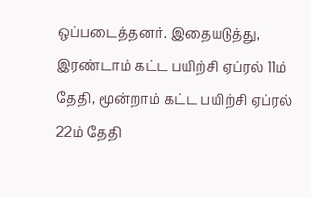ஒப்படைத்தனர். இதையடுத்து, இரண்டாம் கட்ட பயிற்சி ஏப்ரல் 11ம் தேதி, மூன்றாம் கட்ட பயிற்சி ஏப்ரல் 22ம் தேதி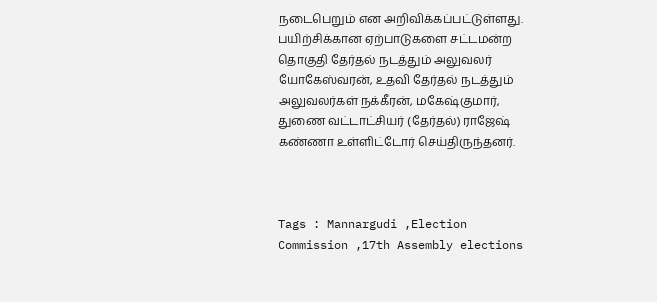நடைபெறும் என அறிவிக்கப்பட்டுள்ளது. பயிற்சிக்கான ஏற்பாடுகளை சட்டமன்ற தொகுதி தேர்தல் நடத்தும் அலுவலர் யோகேஸ்வரன், உதவி தேர்தல் நடத்தும் அலுவலர்கள் நக்கீரன், மகேஷ்குமார், துணை வட்டாட்சியர் (தேர்தல்) ராஜேஷ் கண்ணா உள்ளிட்டோர் செய்திருந்தனர்.



Tags : Mannargudi ,Election Commission ,17th Assembly elections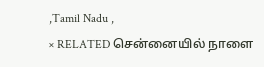,Tamil Nadu ,
× RELATED சென்னையில் நாளை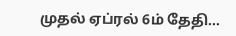முதல் ஏப்ரல் 6ம் தேதி...